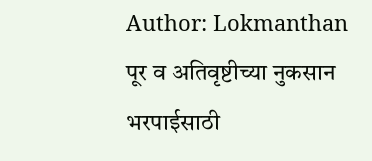Author: Lokmanthan
पूर व अतिवृष्टीच्या नुकसान भरपाईसाठी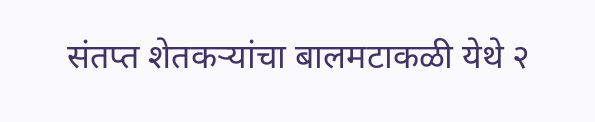संतप्त शेतकऱ्यांचा बालमटाकळी येथे २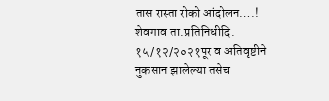तास रास्ता रोको आंदोलन….!
शेवगाव ता.प्रतिनिधीदि. १५/१२/२०२१पूर व अतिवृष्टीने नुकसान झालेल्या तसेच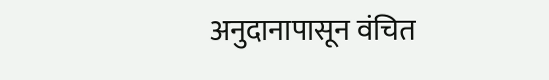अनुदानापासून वंचित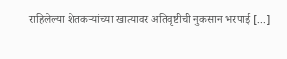राहिलेल्या शेतकऱ्यांच्या खात्यावर अतिवृष्टीची नुकसान भरपाई [...]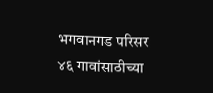भगवानगड परिसर ४६ गावांसाठीच्या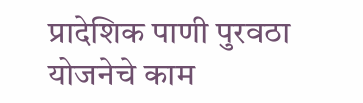प्रादेशिक पाणी पुरवठा योजनेचे काम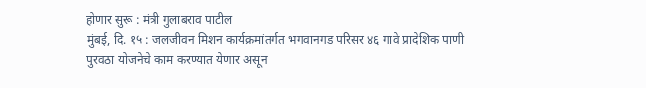होणार सुरू : मंत्री गुलाबराव पाटील
मुंबई, दि. १५ : जलजीवन मिशन कार्यक्रमांतर्गत भगवानगड परिसर ४६ गावे प्रादेशिक पाणी पुरवठा योजनेचे काम करण्यात येणार असून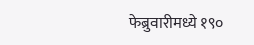फेब्रुवारीमध्ये १९०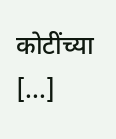कोटींच्या [...]